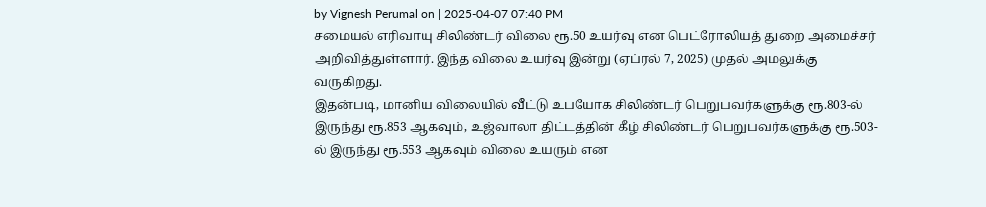by Vignesh Perumal on | 2025-04-07 07:40 PM
சமையல் எரிவாயு சிலிண்டர் விலை ரூ.50 உயர்வு என பெட்ரோலியத் துறை அமைச்சர் அறிவித்துள்ளார். இந்த விலை உயர்வு இன்று (ஏப்ரல் 7, 2025) முதல் அமலுக்கு வருகிறது.
இதன்படி, மானிய விலையில் வீட்டு உபயோக சிலிண்டர் பெறுபவர்களுக்கு ரூ.803-ல் இருந்து ரூ.853 ஆகவும், உஜ்வாலா திட்டத்தின் கீழ் சிலிண்டர் பெறுபவர்களுக்கு ரூ.503-ல் இருந்து ரூ.553 ஆகவும் விலை உயரும் என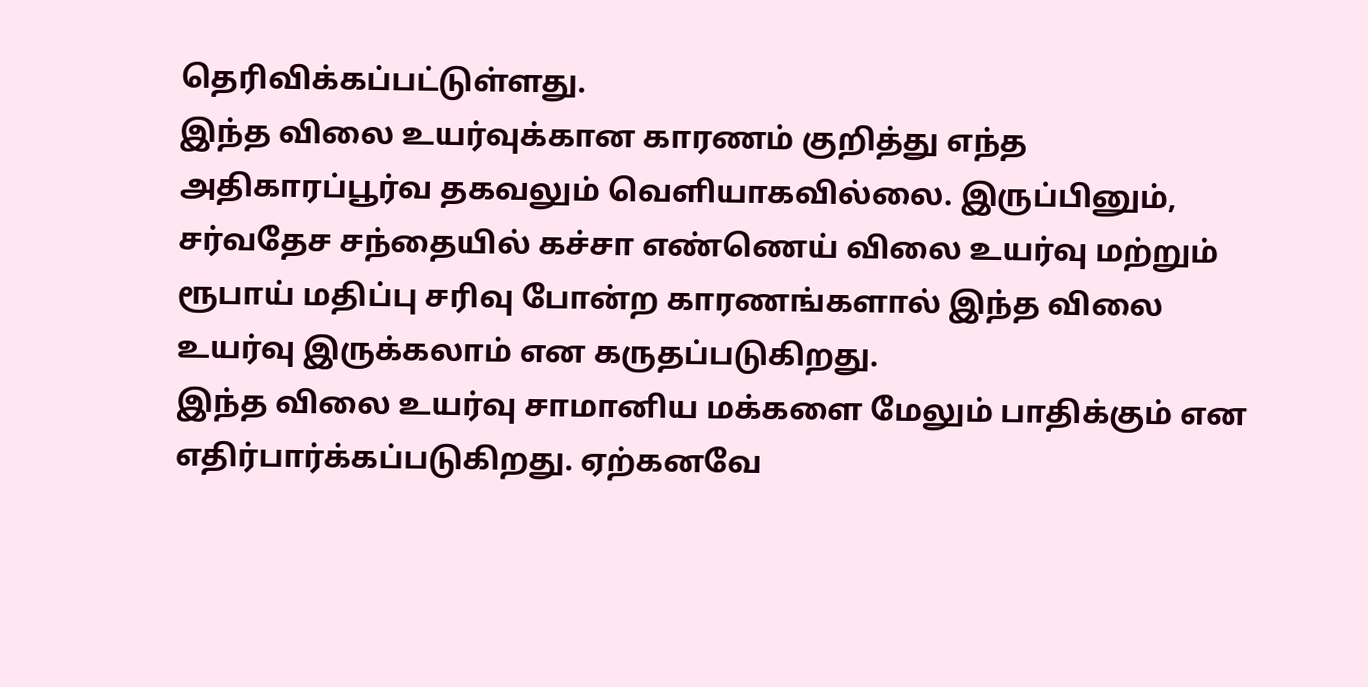தெரிவிக்கப்பட்டுள்ளது.
இந்த விலை உயர்வுக்கான காரணம் குறித்து எந்த அதிகாரப்பூர்வ தகவலும் வெளியாகவில்லை. இருப்பினும், சர்வதேச சந்தையில் கச்சா எண்ணெய் விலை உயர்வு மற்றும் ரூபாய் மதிப்பு சரிவு போன்ற காரணங்களால் இந்த விலை உயர்வு இருக்கலாம் என கருதப்படுகிறது.
இந்த விலை உயர்வு சாமானிய மக்களை மேலும் பாதிக்கும் என எதிர்பார்க்கப்படுகிறது. ஏற்கனவே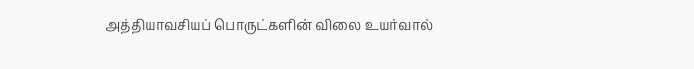அத்தியாவசியப் பொருட்களின் விலை உயர்வால்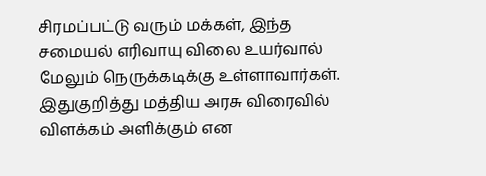சிரமப்பட்டு வரும் மக்கள், இந்த சமையல் எரிவாயு விலை உயர்வால் மேலும் நெருக்கடிக்கு உள்ளாவார்கள். இதுகுறித்து மத்திய அரசு விரைவில் விளக்கம் அளிக்கும் என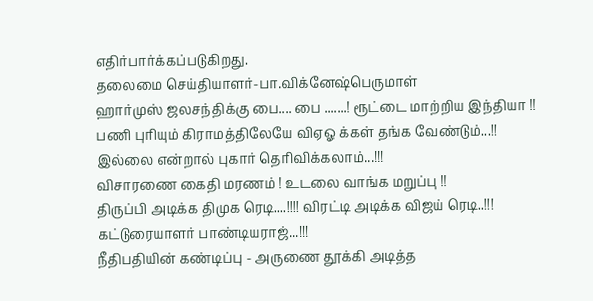எதிர்பார்க்கப்படுகிறது.
தலைமை செய்தியாளர்-பா.விக்னேஷ்பெருமாள்
ஹார்முஸ் ஜலசந்திக்கு பை.... பை .......! ரூட்டை மாற்றிய இந்தியா !!
பணி புரியும் கிராமத்திலேயே விஏஓ க்கள் தங்க வேண்டும்...!! இல்லை என்றால் புகார் தெரிவிக்கலாம்...!!!
விசாரணை கைதி மரணம் ! உடலை வாங்க மறுப்பு !!
திருப்பி அடிக்க திமுக ரெடி....!!!! விரட்டி அடிக்க விஜய் ரெடி..!!! கட்டுரையாளர் பாண்டியராஜ்...!!!
நீதிபதியின் கண்டிப்பு - அருணை தூக்கி அடித்த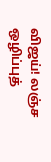விஜய்! லஞ்ச ஒழிப்புத்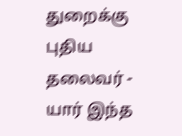துறைக்கு புதிய தலைவர் - யார் இந்த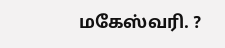மகேஸ்வரி. ?